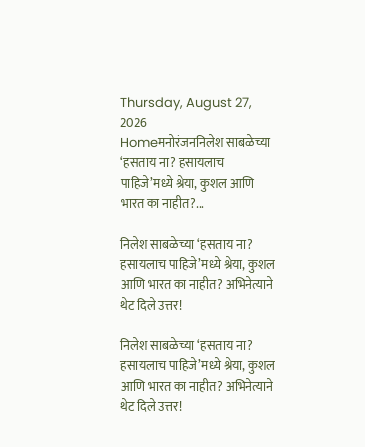Thursday, August 27, 2026
Homeमनोरंजननिलेश साबळेच्या ‘हसताय ना? हसायलाच पाहिजे’मध्ये श्रेया, कुशल आणि भारत का नाहीत?...

निलेश साबळेच्या ‘हसताय ना? हसायलाच पाहिजे’मध्ये श्रेया, कुशल आणि भारत का नाहीत? अभिनेत्याने थेट दिले उत्तर!

निलेश साबळेच्या ‘हसताय ना? हसायलाच पाहिजे’मध्ये श्रेया, कुशल आणि भारत का नाहीत? अभिनेत्याने थेट दिले उत्तर!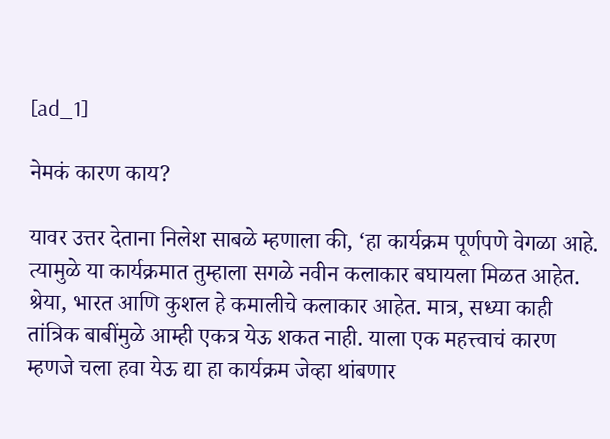[ad_1]

नेमकं कारण काय?

यावर उत्तर देताना निलेश साबळे म्हणाला की, ‘हा कार्यक्रम पूर्णपणे वेगळा आहे. त्यामुळे या कार्यक्रमात तुम्हाला सगळे नवीन कलाकार बघायला मिळत आहेत. श्रेया, भारत आणि कुशल हे कमालीचे कलाकार आहेत. मात्र, सध्या काही तांत्रिक बाबींमुळे आम्ही एकत्र येऊ शकत नाही. याला एक महत्त्वाचं कारण म्हणजे चला हवा येऊ द्या हा कार्यक्रम जेव्हा थांबणार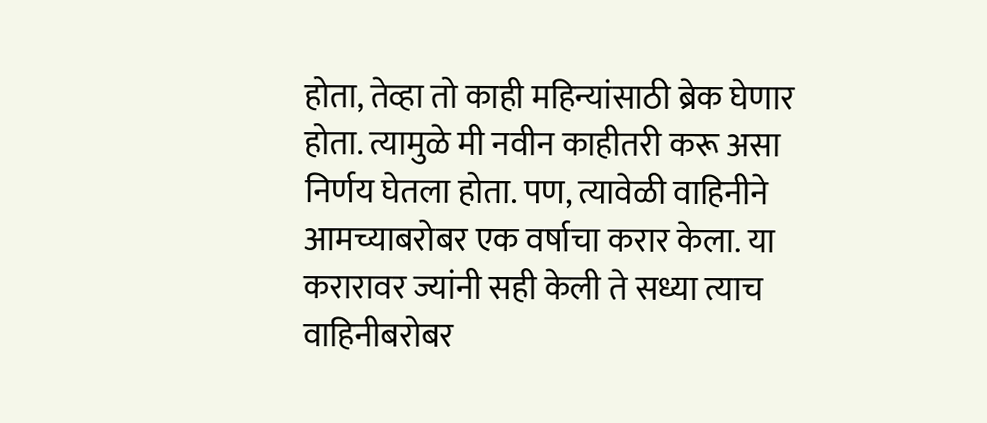होता, तेव्हा तो काही महिन्यांसाठी ब्रेक घेणार होता. त्यामुळे मी नवीन काहीतरी करू असा निर्णय घेतला होता. पण, त्यावेळी वाहिनीने आमच्याबरोबर एक वर्षाचा करार केला. या करारावर ज्यांनी सही केली ते सध्या त्याच वाहिनीबरोबर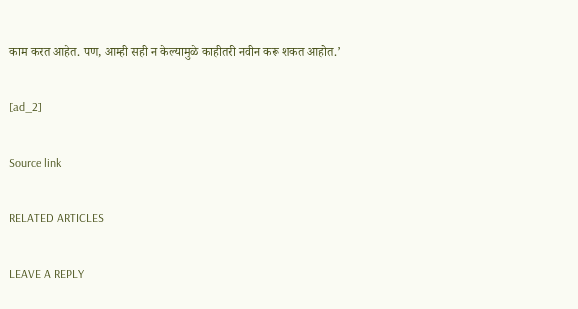काम करत आहेत. पण, आम्ही सही न केल्यामुळे काहीतरी नवीन करू शकत आहोत.’

[ad_2]

Source link

RELATED ARTICLES

LEAVE A REPLY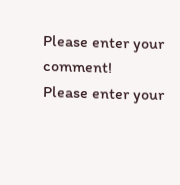Please enter your comment!
Please enter your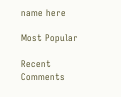name here

Most Popular

Recent Comments